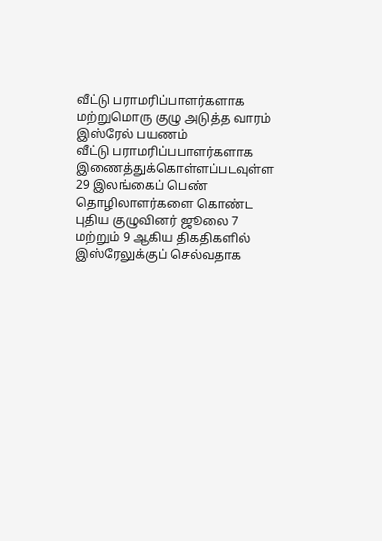வீட்டு பராமரிப்பாளர்களாக மற்றுமொரு குழு அடுத்த வாரம் இஸ்ரேல் பயணம்
வீட்டு பராமரிப்பபாளர்களாக இணைத்துக்கொள்ளப்படவுள்ள 29 இலங்கைப் பெண் தொழிலாளர்களை கொண்ட புதிய குழுவினர் ஜூலை 7 மற்றும் 9 ஆகிய திகதிகளில் இஸ்ரேலுக்குப் செல்வதாக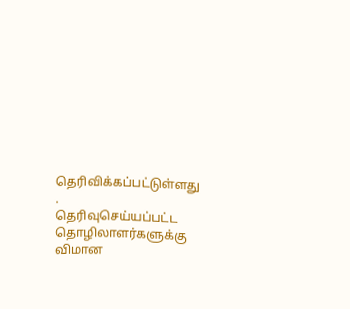தெரிவிக்கப்பட்டுள்ளது .
தெரிவுசெய்யப்பட்ட தொழிலாளர்களுக்கு விமான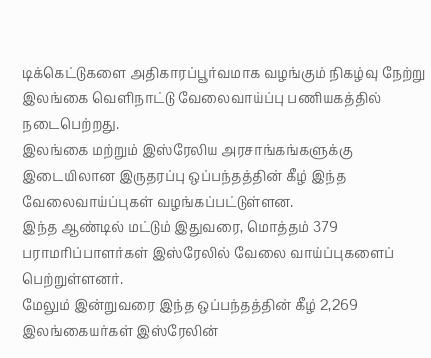டிக்கெட்டுகளை அதிகாரப்பூர்வமாக வழங்கும் நிகழ்வு நேற்று இலங்கை வெளிநாட்டு வேலைவாய்ப்பு பணியகத்தில் நடைபெற்றது.
இலங்கை மற்றும் இஸ்ரேலிய அரசாங்கங்களுக்கு இடையிலான இருதரப்பு ஒப்பந்தத்தின் கீழ் இந்த வேலைவாய்ப்புகள் வழங்கப்பட்டுள்ளன.
இந்த ஆண்டில் மட்டும் இதுவரை, மொத்தம் 379 பராமரிப்பாளர்கள் இஸ்ரேலில் வேலை வாய்ப்புகளைப் பெற்றுள்ளனர்.
மேலும் இன்றுவரை இந்த ஒப்பந்தத்தின் கீழ் 2,269 இலங்கையர்கள் இஸ்ரேலின்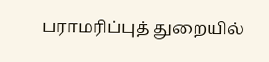பராமரிப்புத் துறையில்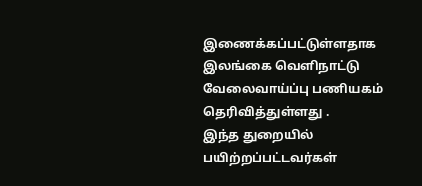இணைக்கப்பட்டுள்ளதாக இலங்கை வெளிநாட்டு வேலைவாய்ப்பு பணியகம் தெரிவித்துள்ளது .
இந்த துறையில் பயிற்றப்பட்டவர்கள்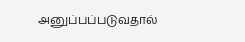அனுப்பப்படுவதால்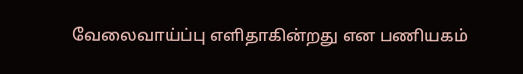வேலைவாய்ப்பு எளிதாகின்றது என பணியகம்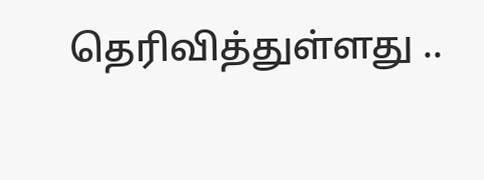தெரிவித்துள்ளது ..